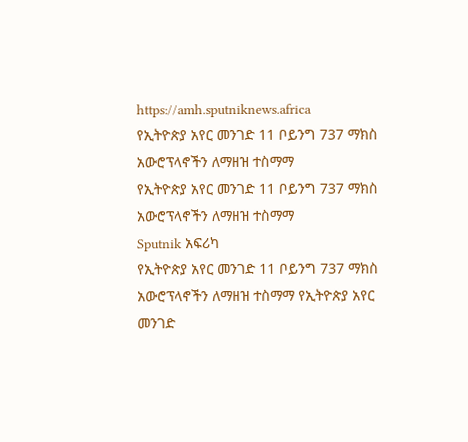https://amh.sputniknews.africa
የኢትዮጵያ አየር መንገድ 11 ቦይንግ 737 ማክስ አውሮፕላኖችን ለማዘዝ ተስማማ
የኢትዮጵያ አየር መንገድ 11 ቦይንግ 737 ማክስ አውሮፕላኖችን ለማዘዝ ተስማማ
Sputnik አፍሪካ
የኢትዮጵያ አየር መንገድ 11 ቦይንግ 737 ማክስ አውሮፕላኖችን ለማዘዝ ተስማማ የኢትዮጵያ አየር መንገድ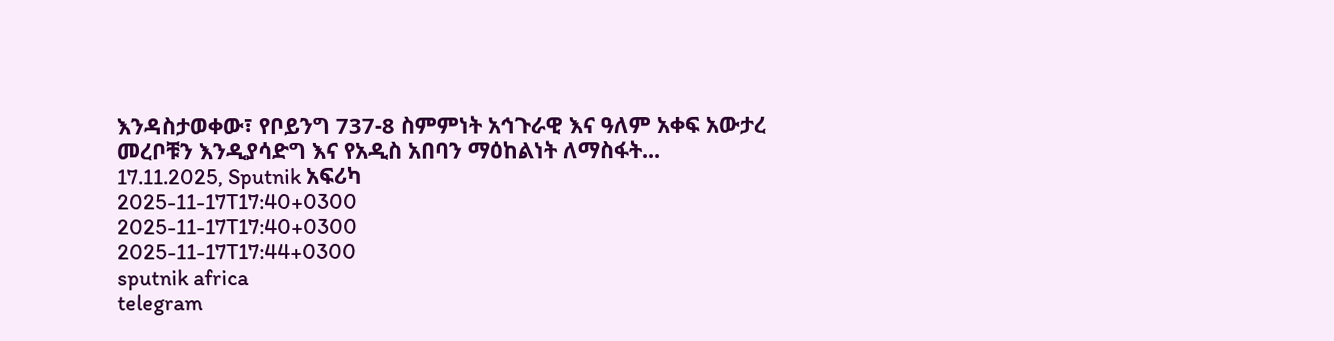እንዳስታወቀው፣ የቦይንግ 737-8 ስምምነት አኅጉራዊ እና ዓለም አቀፍ አውታረ መረቦቹን እንዲያሳድግ እና የአዲስ አበባን ማዕከልነት ለማስፋት... 17.11.2025, Sputnik አፍሪካ
2025-11-17T17:40+0300
2025-11-17T17:40+0300
2025-11-17T17:44+0300
sputnik africa
telegram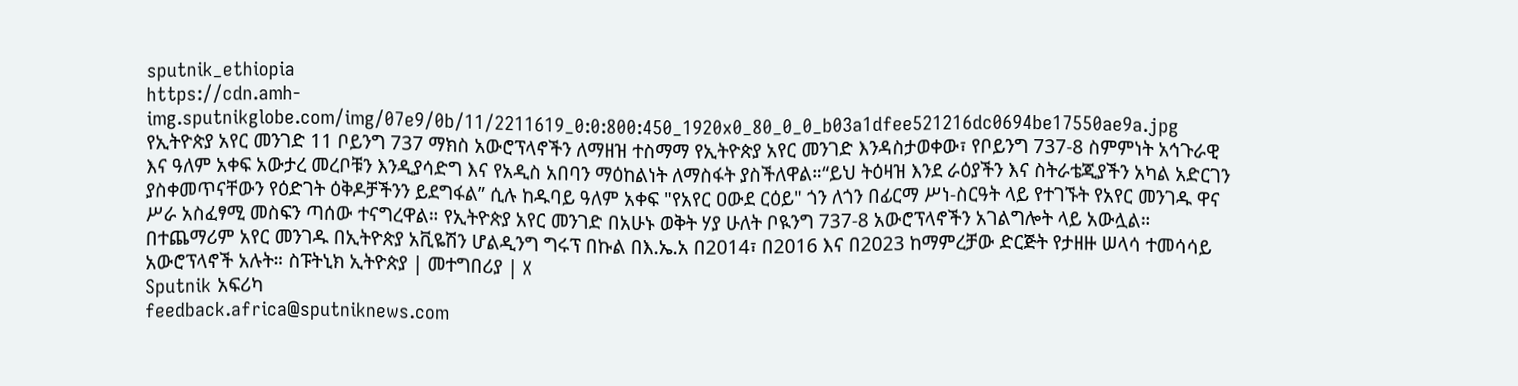sputnik_ethiopia
https://cdn.amh-img.sputnikglobe.com/img/07e9/0b/11/2211619_0:0:800:450_1920x0_80_0_0_b03a1dfee521216dc0694be17550ae9a.jpg
የኢትዮጵያ አየር መንገድ 11 ቦይንግ 737 ማክስ አውሮፕላኖችን ለማዘዝ ተስማማ የኢትዮጵያ አየር መንገድ እንዳስታወቀው፣ የቦይንግ 737-8 ስምምነት አኅጉራዊ እና ዓለም አቀፍ አውታረ መረቦቹን እንዲያሳድግ እና የአዲስ አበባን ማዕከልነት ለማስፋት ያስችለዋል።“ይህ ትዕዛዝ እንደ ራዕያችን እና ስትራቴጂያችን አካል አድርገን ያስቀመጥናቸውን የዕድገት ዕቅዶቻችንን ይደግፋል” ሲሉ ከዱባይ ዓለም አቀፍ "የአየር ዐውደ ርዕይ" ጎን ለጎን በፊርማ ሥነ-ስርዓት ላይ የተገኙት የአየር መንገዱ ዋና ሥራ አስፈፃሚ መስፍን ጣሰው ተናግረዋል። የኢትዮጵያ አየር መንገድ በአሁኑ ወቅት ሃያ ሁለት ቦዪንግ 737-8 አውሮፕላኖችን አገልግሎት ላይ አውሏል። በተጨማሪም አየር መንገዱ በኢትዮጵያ አቪዬሽን ሆልዲንግ ግሩፕ በኩል በእ.ኤ.አ በ2014፣ በ2016 እና በ2023 ከማምረቻው ድርጅት የታዘዙ ሠላሳ ተመሳሳይ አውሮፕላኖች አሉት። ስፑትኒክ ኢትዮጵያ | መተግበሪያ | X
Sputnik አፍሪካ
feedback.africa@sputniknews.com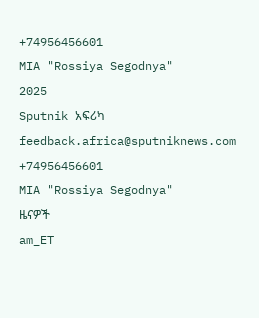+74956456601
MIA "Rossiya Segodnya"
2025
Sputnik አፍሪካ
feedback.africa@sputniknews.com
+74956456601
MIA "Rossiya Segodnya"
ዜናዎች
am_ET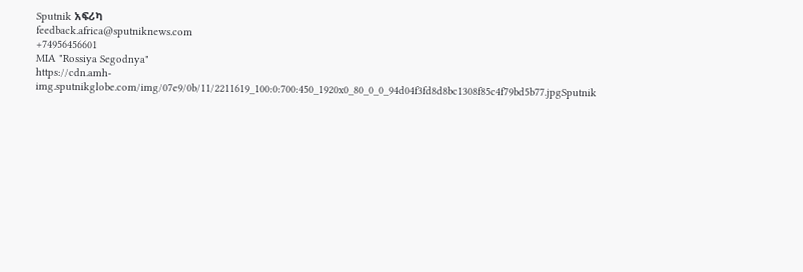Sputnik አፍሪካ
feedback.africa@sputniknews.com
+74956456601
MIA "Rossiya Segodnya"
https://cdn.amh-img.sputnikglobe.com/img/07e9/0b/11/2211619_100:0:700:450_1920x0_80_0_0_94d04f3fd8d8bc1308f85c4f79bd5b77.jpgSputnik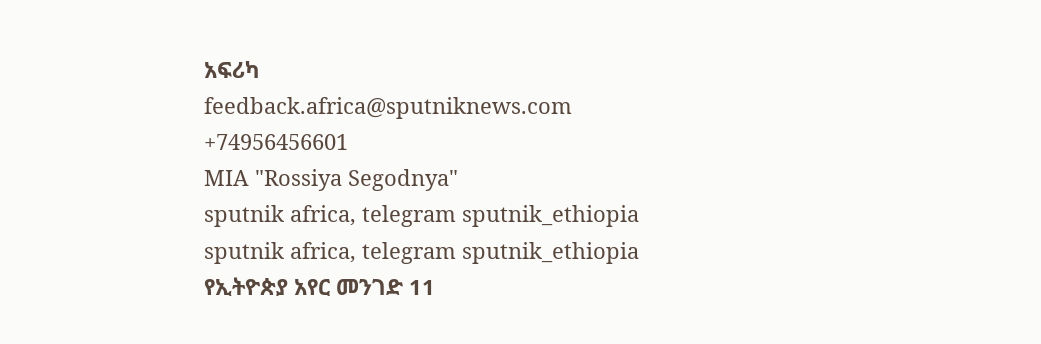አፍሪካ
feedback.africa@sputniknews.com
+74956456601
MIA "Rossiya Segodnya"
sputnik africa, telegram sputnik_ethiopia
sputnik africa, telegram sputnik_ethiopia
የኢትዮጵያ አየር መንገድ 11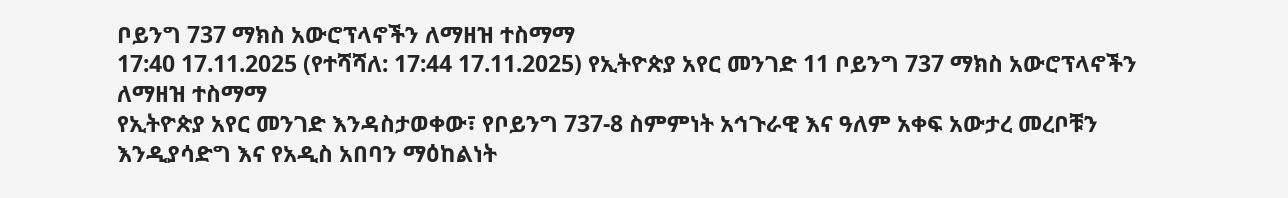ቦይንግ 737 ማክስ አውሮፕላኖችን ለማዘዝ ተስማማ
17:40 17.11.2025 (የተሻሻለ: 17:44 17.11.2025) የኢትዮጵያ አየር መንገድ 11 ቦይንግ 737 ማክስ አውሮፕላኖችን ለማዘዝ ተስማማ
የኢትዮጵያ አየር መንገድ እንዳስታወቀው፣ የቦይንግ 737-8 ስምምነት አኅጉራዊ እና ዓለም አቀፍ አውታረ መረቦቹን እንዲያሳድግ እና የአዲስ አበባን ማዕከልነት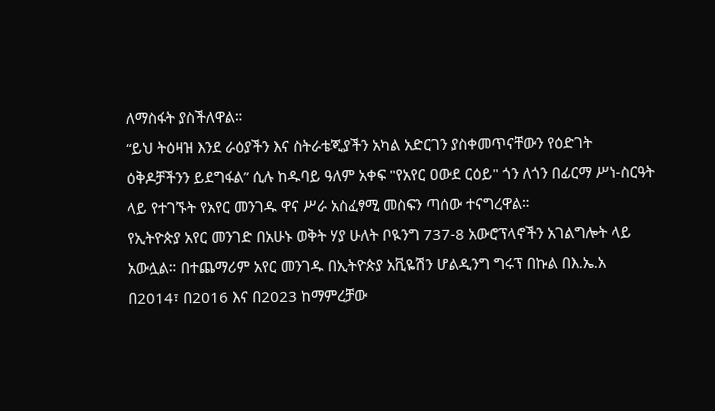ለማስፋት ያስችለዋል።
“ይህ ትዕዛዝ እንደ ራዕያችን እና ስትራቴጂያችን አካል አድርገን ያስቀመጥናቸውን የዕድገት ዕቅዶቻችንን ይደግፋል” ሲሉ ከዱባይ ዓለም አቀፍ "የአየር ዐውደ ርዕይ" ጎን ለጎን በፊርማ ሥነ-ስርዓት ላይ የተገኙት የአየር መንገዱ ዋና ሥራ አስፈፃሚ መስፍን ጣሰው ተናግረዋል።
የኢትዮጵያ አየር መንገድ በአሁኑ ወቅት ሃያ ሁለት ቦዪንግ 737-8 አውሮፕላኖችን አገልግሎት ላይ አውሏል። በተጨማሪም አየር መንገዱ በኢትዮጵያ አቪዬሽን ሆልዲንግ ግሩፕ በኩል በእ.ኤ.አ በ2014፣ በ2016 እና በ2023 ከማምረቻው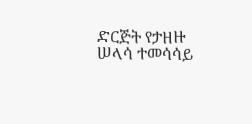ድርጅት የታዘዙ ሠላሳ ተመሳሳይ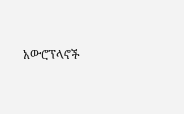አውሮፕላኖች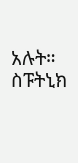አሉት።
ስፑትኒክ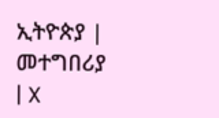ኢትዮጵያ | መተግበሪያ | X